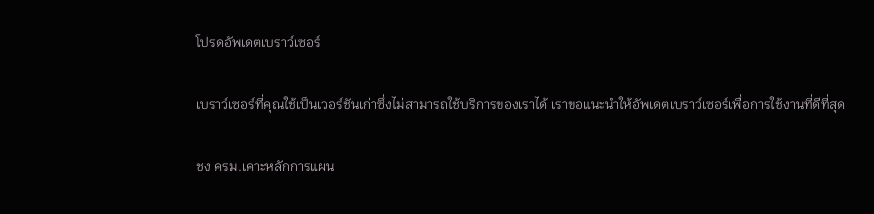โปรดอัพเดตเบราว์เซอร์

เบราว์เซอร์ที่คุณใช้เป็นเวอร์ชันเก่าซึ่งไม่สามารถใช้บริการของเราได้ เราขอแนะนำให้อัพเดตเบราว์เซอร์เพื่อการใช้งานที่ดีที่สุด

ชง ครม.เคาะหลักการแผน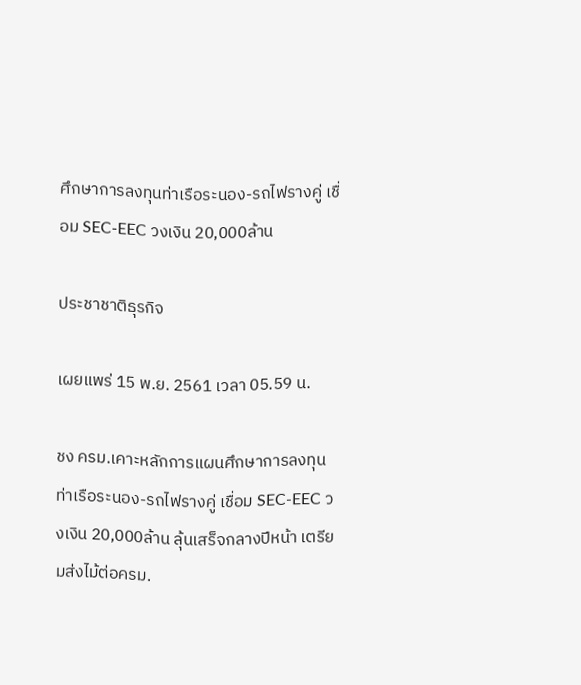ศึกษาการลงทุนท่าเรือระนอง-รถไฟรางคู่ เชื่อม SEC-EEC วงเงิน 20,000ล้าน

ประชาชาติธุรกิจ

เผยแพร่ 15 พ.ย. 2561 เวลา 05.59 น.

ชง ครม.เคาะหลักการแผนศึกษาการลงทุนท่าเรือระนอง-รถไฟรางคู่ เชื่อม SEC-EEC วงเงิน 20,000ล้าน ลุ้นเสร็จกลางปีหน้า เตรียมส่งไม้ต่อครม.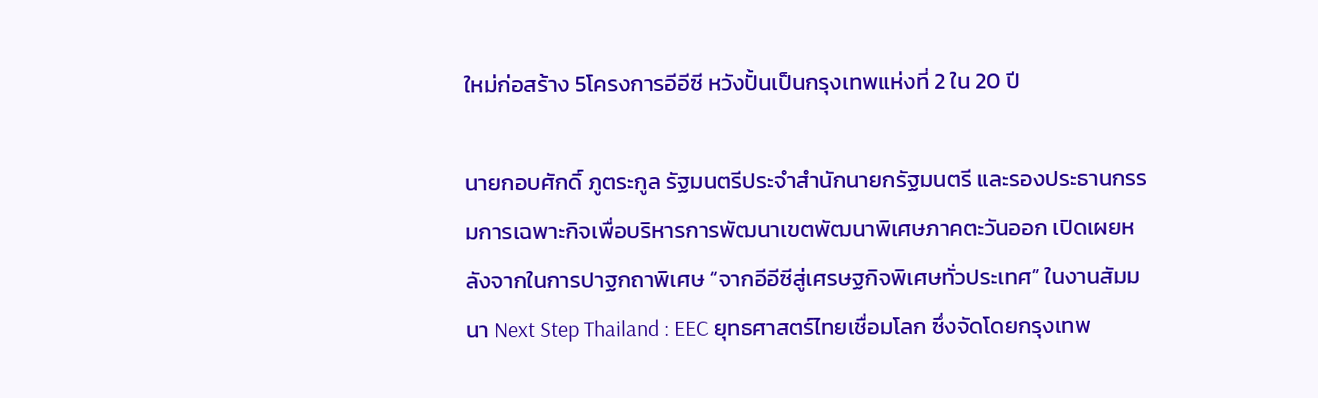ใหม่ก่อสร้าง 5โครงการอีอีซี หวังปั้นเป็นกรุงเทพแห่งที่ 2 ใน 20 ปี

นายกอบศักดิ์ ภูตระกูล รัฐมนตรีประจำสำนักนายกรัฐมนตรี และรองประธานกรรมการเฉพาะกิจเพื่อบริหารการพัฒนาเขตพัฒนาพิเศษภาคตะวันออก เปิดเผยหลังจากในการปาฐกถาพิเศษ “จากอีอีซีสู่เศรษฐกิจพิเศษทั่วประเทศ” ในงานสัมมนา Next Step Thailand : EEC ยุทธศาสตร์ไทยเชื่อมโลก ซึ่งจัดโดยกรุงเทพ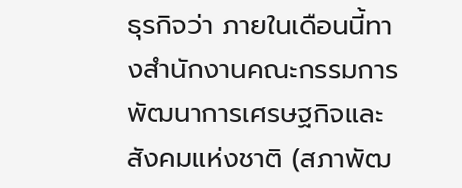ธุรกิจว่า ภายในเดือนนี้ทางสำนักงานคณะกรรมการพัฒนาการเศรษฐกิจและสังคมแห่งชาติ (สภาพัฒ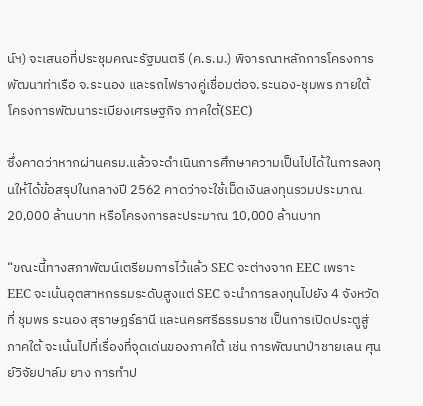น์ฯ) จะเสนอที่ประชุมคณะรัฐมนตรี (ค.ร.ม.) พิจารณาหลักการโครงการพัฒนาท่าเรือ จ.ระนอง และรถไฟรางคู่เชื่อมต่อจ.ระนอง-ชุมพร ภายใต้โครงการพัฒนาระเบียงเศรษฐกิจ ภาคใต้(SEC)

ซึ่งคาดว่าหากผ่านครม.แล้วจะดำเนินการศึกษาความเป็นไปได้ในการลงทุนให้ได้ข้อสรุปในกลางปี 2562 คาดว่าจะใช้เม็ดเงินลงทุนรวมประมาณ 20,000 ล้านบาท หรือโครงการละประมาณ 10,000 ล้านบาท

“ขณะนี้ทางสภาพัฒน์เตรียมการไว้แล้ว SEC จะต่างจาก EEC เพราะ EEC จะเน้นอุตสาหกรรมระดับสูงแต่ SEC จะนำการลงทุนไปยัง 4 จังหวัดที่ ชุมพร ระนอง สุราษฎร์ธานี และนครศรีธรรมราช เป็นการเปิดประตูสู่ภาคใต้ จะเน้นไปที่เรื่องที่จุดเด่นของภาคใต้ เช่น การพัฒนาป่าชายเลน ศุนย์วิจัยปาล์ม ยาง การทำป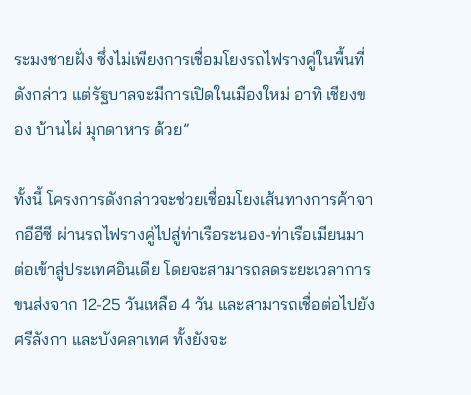ระมงชายฝั่ง ซึ่งไม่เพียงการเชื่อมโยงรถไฟรางคู่ในพื้นที่ดังกล่าว แต่รัฐบาลจะมีการเปิดในเมืองใหม่ อาทิ เชียงของ บ้านไผ่ มุกดาหาร ด้วย”

ทั้งนี้ โครงการดังกล่าวจะช่วยเชื่อมโยงเส้นทางการค้าจากอีอีซี ผ่านรถไฟรางคู่ไปสู่ท่าเรือระนอง-ท่าเรือเมียนมา ต่อเข้าสู่ประเทศอินเดีย โดยจะสามารถลดระยะเวลาการขนส่งจาก 12-25 วันเหลือ 4 วัน และสามารถเชื่อต่อไปยังศรีลังกา และบังคลาเทศ ทั้งยังจะ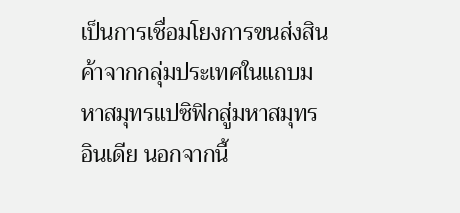เป็นการเชื่อมโยงการขนส่งสินค้าจากกลุ่มประเทศในแถบมหาสมุทรแปซิฟิกสู่มหาสมุทรอินเดีย นอกจากนี้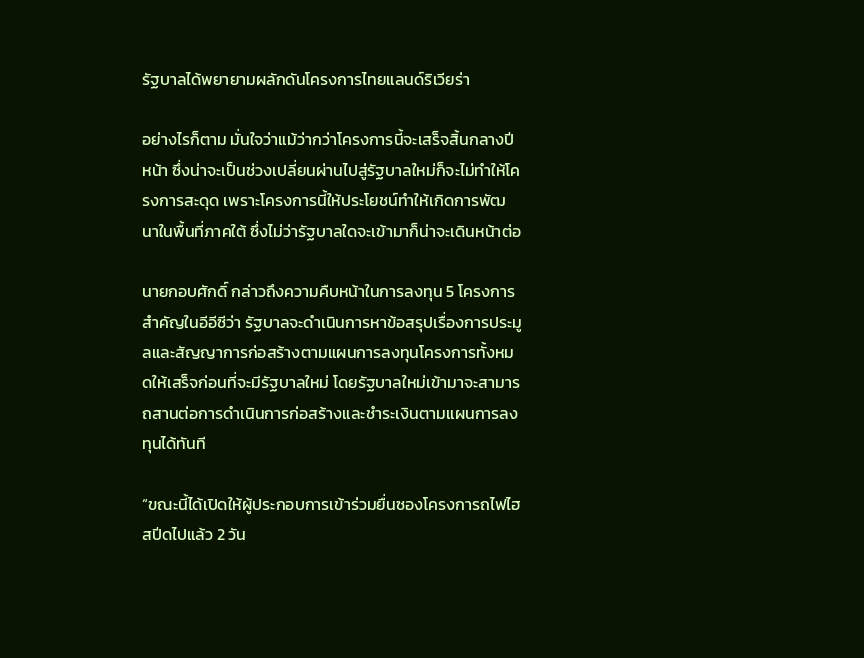รัฐบาลได้พยายามผลักดันโครงการไทยแลนด์ริเวียร่า

อย่างไรก็ตาม มั่นใจว่าแม้ว่ากว่าโครงการนี้จะเสร็จสิ้นกลางปีหน้า ซึ่งน่าจะเป็นช่วงเปลี่ยนผ่านไปสู่รัฐบาลใหม่ก็จะไม่ทำให้โครงการสะดุด เพราะโครงการนี้ให้ประโยชน์ทำให้เกิดการพัฒนาในพื้นที่ภาคใต้ ซึ่งไม่ว่ารัฐบาลใดจะเข้ามาก็น่าจะเดินหน้าต่อ

นายกอบศักดิ์ กล่าวถึงความคืบหน้าในการลงทุน 5 โครงการสำคัญในอีอีซีว่า รัฐบาลจะดำเนินการหาข้อสรุปเรื่องการประมูลและสัญญาการก่อสร้างตามแผนการลงทุนโครงการทั้งหมดให้เสร็จก่อนที่จะมีรัฐบาลใหม่ โดยรัฐบาลใหม่เข้ามาจะสามารถสานต่อการดำเนินการก่อสร้างและชำระเงินตามแผนการลงทุนได้ทันที

“ขณะนี้ได้เปิดให้ผู้ประกอบการเข้าร่วมยื่นซองโครงการถไฟไฮสปีดไปแล้ว 2 วัน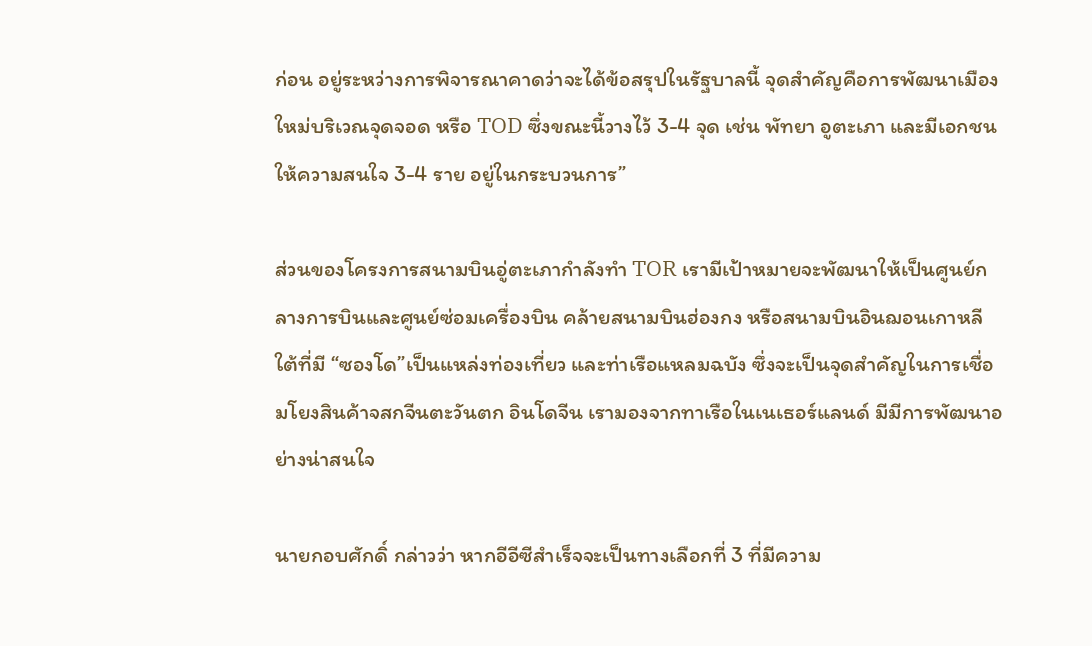ก่อน อยู่ระหว่างการพิจารณาคาดว่าจะได้ข้อสรุปในรัฐบาลนี้ จุดสำคัญคือการพัฒนาเมืองใหม่บริเวณจุดจอด หรือ TOD ซึ่งขณะนี้วางไว้ 3-4 จุด เช่น พัทยา อูตะเภา และมีเอกชนให้ความสนใจ 3-4 ราย อยู่ในกระบวนการ”

ส่วนของโครงการสนามบินอู่ตะเภากำลังทำ TOR เรามีเป้าหมายจะพัฒนาให้เป็นศูนย์กลางการบินและศูนย์ซ่อมเครื่องบิน คล้ายสนามบินฮ่องกง หรือสนามบินอินฌอนเกาหลีใต้ที่มี “ซองโด”เป็นแหล่งท่องเที่ยว และท่าเรือแหลมฉบัง ซึ่งจะเป็นจุดสำคัญในการเชื่อมโยงสินค้าจสกจีนตะวันตก อินโดจีน เรามองจากทาเรือในเนเธอร์แลนด์ มีมีการพัฒนาอย่างน่าสนใจ

นายกอบศักดิ์ กล่าวว่า หากอีอีซีสำเร็จจะเป็นทางเลือกที่ 3 ที่มีความ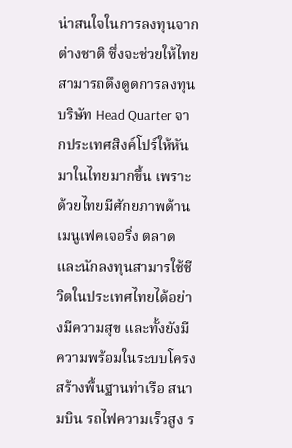น่าสนใจในการลงทุนจากต่างชาติ ซึ่งจะช่วยให้ไทยสามารถดึงดูดการลงทุน บริษัท Head Quarter จากประเทศสิงค์โปร์ให้หันมาในไทยมากขึ้น เพราะด้วยไทยมีศักยภาพด้านเมนูเฟคเจอริ่ง ตลาด และนักลงทุนสามารใช้ชีวิตในประเทศไทยได้อย่างมีความสุข และทั้งยังมีความพร้อมในระบบโครงสร้างพื้นฐานท่าเรือ สนามบิน รถไฟความเร็วสูง ร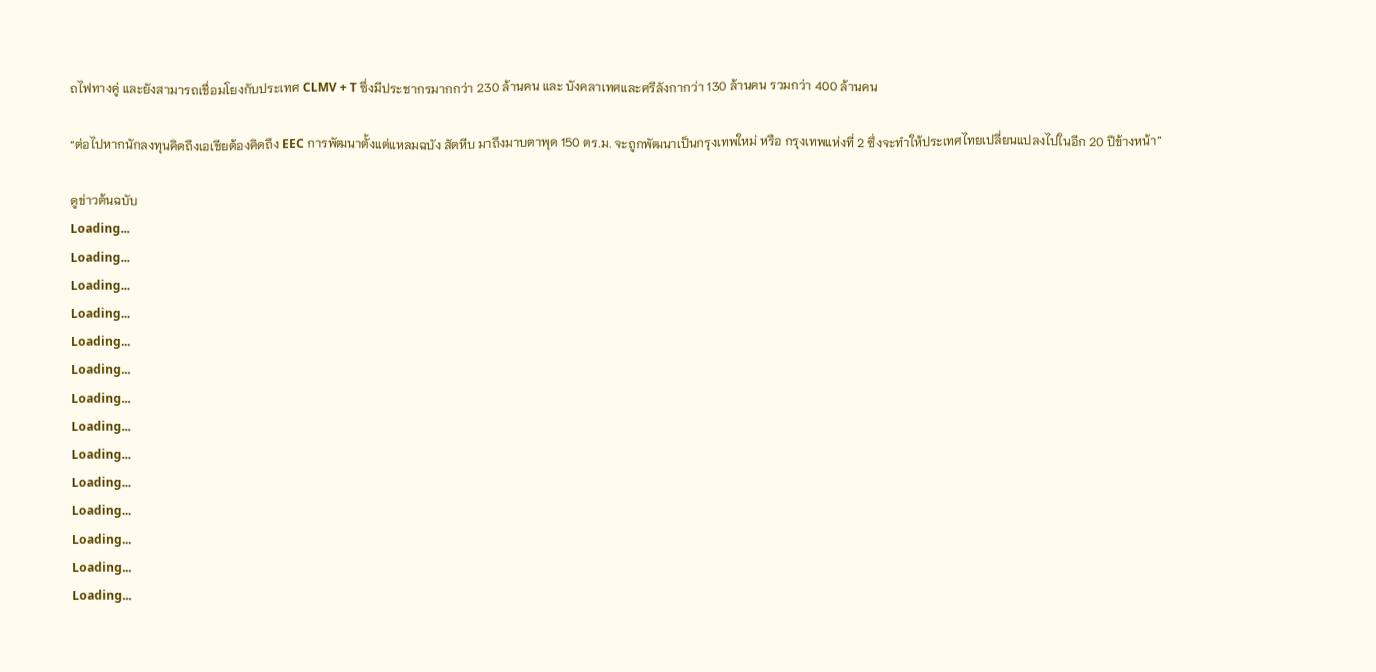ถไฟทางคู่ และยังสามารถเชื่อมโยงกับประเทศ CLMV + T ซึ่งมีประชากรมากกว่า 230 ล้านคน และ บังคลาเทศและศรีลังกากว่า 130 ล้านคน รวมกว่า 400 ล้านคน

“ต่อไปหากนักลงทุนคิดถึงเอเชียต้องคิดถึง EEC การพัฒนาตั้งแต่แหลมฉบัง สัตหีบ มาถึงมาบตาพุด 150 ตร.ม. จะถูกพัฒนาเป็นกรุงเทพใหม่ หรือ กรุงเทพแห่งที่ 2 ซึ่งจะทำให้ประเทศไทยเปลี่ยนแปลงไปในอีก 20 ปีข้างหน้า”

ดูข่าวต้นฉบับ
Loading...
Loading...
Loading...
Loading...
Loading...
Loading...
Loading...
Loading...
Loading...
Loading...
Loading...
Loading...
Loading...
Loading...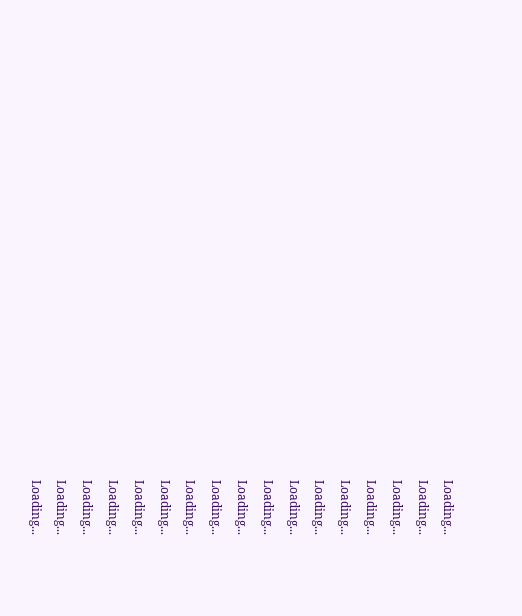Loading...
Loading...
Loading...
Loading...
Loading...
Loading...
Loading...
Loading...
Loading...
Loading...
Loading...
Loading...
Loading...
Loading...
Loading...
Loading...
Loading...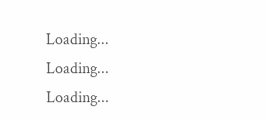Loading...
Loading...
Loading...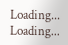Loading...
Loading...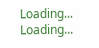Loading...
Loading...